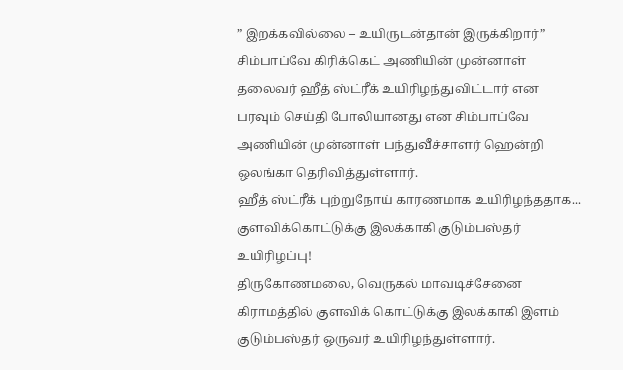” இறக்கவில்லை – உயிருடன்தான் இருக்கிறார்”
சிம்பாப்வே கிரிக்கெட் அணியின் முன்னாள் தலைவர் ஹீத் ஸ்ட்ரீக் உயிரிழந்துவிட்டார் என பரவும் செய்தி போலியானது என சிம்பாப்வே அணியின் முன்னாள் பந்துவீச்சாளர் ஹென்றி ஒலங்கா தெரிவித்துள்ளார்.
ஹீத் ஸ்ட்ரீக் புற்றுநோய் காரணமாக உயிரிழந்ததாக...
குளவிக்கொட்டுக்கு இலக்காகி குடும்பஸ்தர் உயிரிழப்பு!
திருகோணமலை, வெருகல் மாவடிச்சேனை கிராமத்தில் குளவிக் கொட்டுக்கு இலக்காகி இளம் குடும்பஸ்தர் ஒருவர் உயிரிழந்துள்ளார்.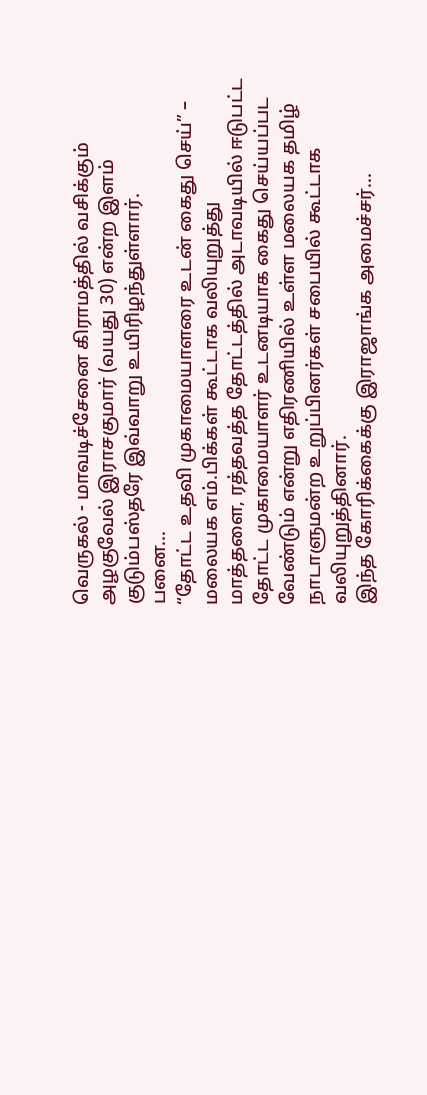வெருகல் - மாவடிச்சேனை கிராமத்தில் வசிக்கும் அழகுவேல் இராசகுமார் (வயது 30) என்ற இளம் குடும்பஸ்தரே இவ்வாறு உயிரிழந்துள்ளார்.
பனை...
“தோட்ட உதவி முகாமையாளரை உடன் கைது செய்” – மலையக எம்.பிக்கள் கூட்டாக வலியுறுத்து
மாத்தளை, ரத்தவத்த தோட்டத்தில் அடாவடியில் ஈடுபட்ட தோட்ட முகாமையாளர் உடனடியாக கைது செய்யப்பட வேண்டும் என்று எதிரணியில் உள்ள மலையக தமிழ் நாடாளுமன்ற உறுப்பினர்கள் சபையில் கூட்டாக வலியுறுத்தினார்.
இந்த கோரிக்கைக்கு இராஜாங்க அமைச்சர்...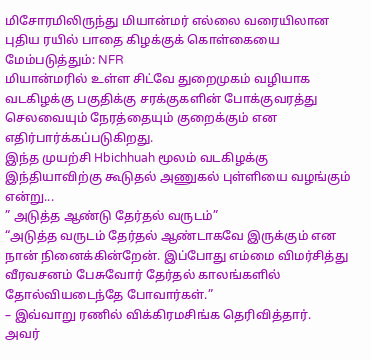மிசோரமிலிருந்து மியான்மர் எல்லை வரையிலான புதிய ரயில் பாதை கிழக்குக் கொள்கையை மேம்படுத்தும்: NFR
மியான்மரில் உள்ள சிட்வே துறைமுகம் வழியாக வடகிழக்கு பகுதிக்கு சரக்குகளின் போக்குவரத்து செலவையும் நேரத்தையும் குறைக்கும் என எதிர்பார்க்கப்படுகிறது.
இந்த முயற்சி Hbichhuah மூலம் வடகிழக்கு இந்தியாவிற்கு கூடுதல் அணுகல் புள்ளியை வழங்கும் என்று...
” அடுத்த ஆண்டு தேர்தல் வருடம்”
“அடுத்த வருடம் தேர்தல் ஆண்டாகவே இருக்கும் என நான் நினைக்கின்றேன். இப்போது எம்மை விமர்சித்து வீரவசனம் பேசுவோர் தேர்தல் காலங்களில் தோல்வியடைந்தே போவார்கள்.”
– இவ்வாறு ரணில் விக்கிரமசிங்க தெரிவித்தார்.
அவர்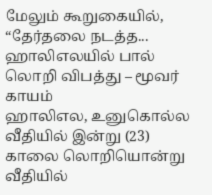மேலும் கூறுகையில்,
“தேர்தலை நடத்த...
ஹாலிஎலயில் பால் லொறி விபத்து – மூவர் காயம்
ஹாலிஎல, உனுகொல்ல வீதியில் இன்று (23) காலை லொறியொன்று வீதியில்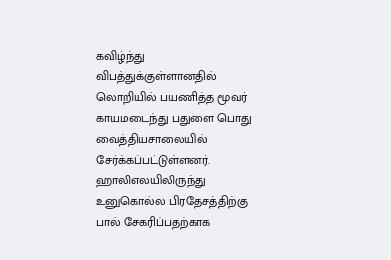கவிழ்ந்து விபத்துக்குள்ளானதில் லொறியில் பயணித்த மூவர் காயமடைந்து பதுளை பொது வைத்தியசாலையில் சேர்க்கப்பட்டுள்ளனர்.
ஹாலிஎலயிலிருந்து உனுகொல்ல பிரதேசத்திற்கு பால் சேகரிப்பதற்காக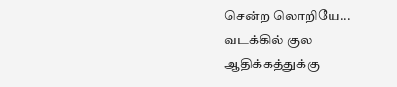சென்ற லொறியே...
வடக்கில் குல ஆதிக்கத்துக்கு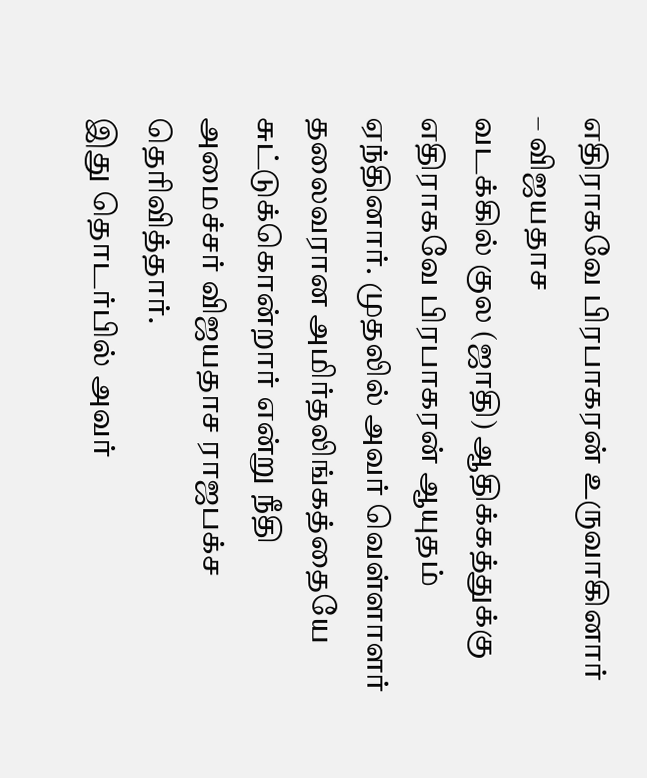எதிராகவே பிரபாகரன் உருவாகினார் – விஜயதாச
வடக்கில் குல (ஜாதி) ஆதிக்கத்துக்கு எதிராகவே பிரபாகரன் ஆயுதம் ஏந்தினார். முதலில் அவர் வெள்ளாளர் தலைவரான அமிர்தலிங்கத்தையே சுட்டுக்கொன்றார் என்று நீதி அமைச்சர் விஜயதாச ராஜபக்ச தெரிவித்தார்.
இது தொடர்பில் அவர்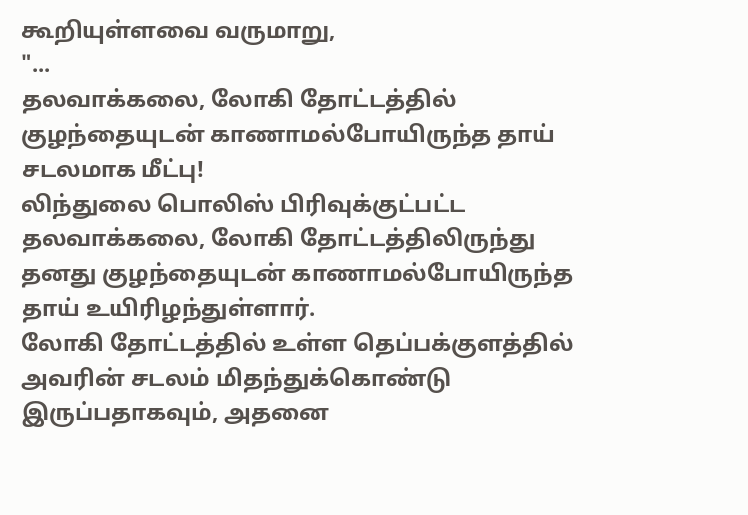கூறியுள்ளவை வருமாறு,
"...
தலவாக்கலை, லோகி தோட்டத்தில் குழந்தையுடன் காணாமல்போயிருந்த தாய் சடலமாக மீட்பு!
லிந்துலை பொலிஸ் பிரிவுக்குட்பட்ட தலவாக்கலை, லோகி தோட்டத்திலிருந்து தனது குழந்தையுடன் காணாமல்போயிருந்த தாய் உயிரிழந்துள்ளார்.
லோகி தோட்டத்தில் உள்ள தெப்பக்குளத்தில் அவரின் சடலம் மிதந்துக்கொண்டு இருப்பதாகவும், அதனை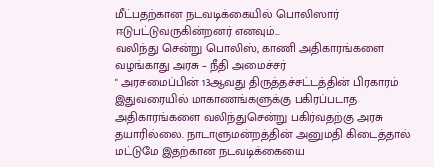மீட்பதற்கான நடவடிக்கையில் பொலிஸார் ஈடுபட்டுவருகின்றனர் எனவும்...
வலிந்து சென்று பொலிஸ், காணி அதிகாரங்களை வழங்காது அரசு – நீதி அமைச்சர்
" அரசமைப்பின் 13ஆவது திருத்தச்சட்டத்தின் பிரகாரம் இதுவரையில் மாகாணங்களுக்கு பகிரப்படாத அதிகாரங்களை வலிந்துசென்று பகிர்வதற்கு அரசு தயாரில்லை. நாடாளுமன்றத்தின் அனுமதி கிடைத்தால் மட்டுமே இதற்கான நடவடிக்கையை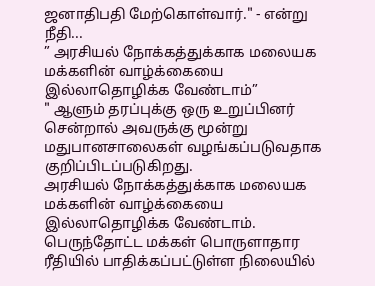ஜனாதிபதி மேற்கொள்வார்." - என்று நீதி...
” அரசியல் நோக்கத்துக்காக மலையக மக்களின் வாழ்க்கையை இல்லாதொழிக்க வேண்டாம்”
" ஆளும் தரப்புக்கு ஒரு உறுப்பினர் சென்றால் அவருக்கு மூன்று மதுபானசாலைகள் வழங்கப்படுவதாக குறிப்பிடப்படுகிறது.
அரசியல் நோக்கத்துக்காக மலையக மக்களின் வாழ்க்கையை இல்லாதொழிக்க வேண்டாம். பெருந்தோட்ட மக்கள் பொருளாதார ரீதியில் பாதிக்கப்பட்டுள்ள நிலையில்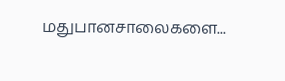மதுபானசாலைகளை...